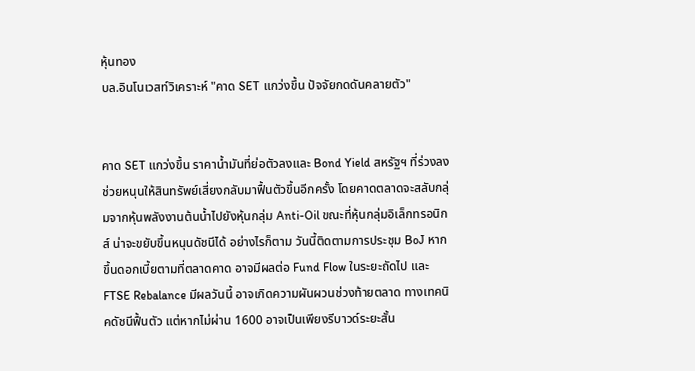หุ้นทอง
บล.อินโนเวสท์วิเคราะห์ "คาด SET แกว่งขึ้น ปัจจัยกดดันคลายตัว"


คาด SET แกว่งขึ้น ราคาน้ำมันที่ย่อตัวลงและ Bond Yield สหรัฐฯ ที่ร่วงลง ช่วยหนุนให้สินทรัพย์เสี่ยงกลับมาฟื้นตัวขึ้นอีกครั้ง โดยคาดตลาดจะสลับกลุ่มจากหุ้นพลังงานต้นน้ำไปยังหุ้นกลุ่ม Anti-Oil ขณะที่หุ้นกลุ่มอิเล็กทรอนิกส์ น่าจะขยับขึ้นหนุนดัชนีได้ อย่างไรก็ตาม วันนี้ติดตามการประชุม BoJ หากขึ้นดอกเบี้ยตามที่ตลาดคาด อาจมีผลต่อ Fund Flow ในระยะถัดไป และ FTSE Rebalance มีผลวันนี้ อาจเกิดความผันผวนช่วงท้ายตลาด ทางเทคนิคดัชนีฟื้นตัว แต่หากไม่ผ่าน 1600 อาจเป็นเพียงรีบาวด์ระยะสั้น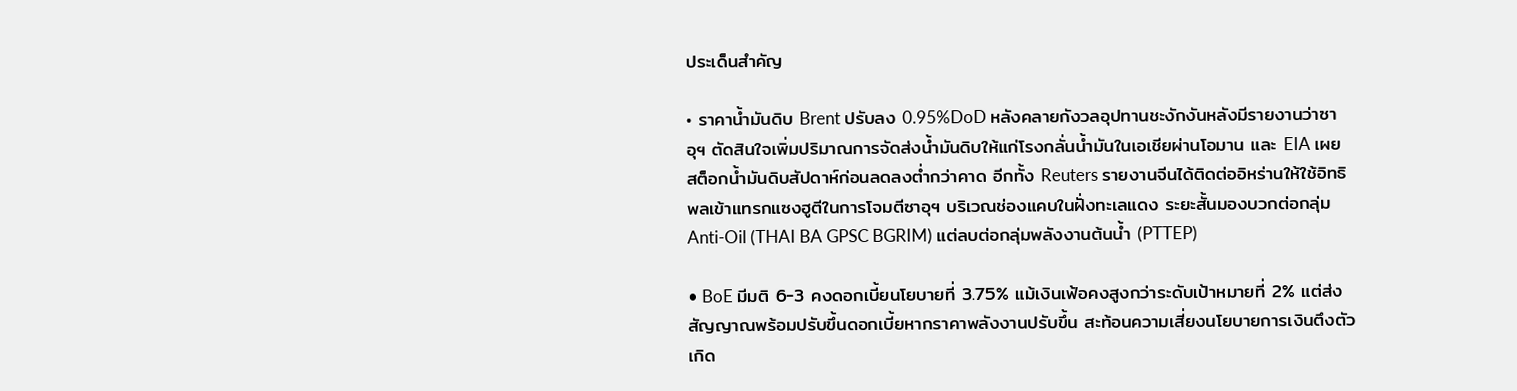ประเด็นสำคัญ

• ราคาน้ำมันดิบ Brent ปรับลง 0.95%DoD หลังคลายกังวลอุปทานชะงักงันหลังมีรายงานว่าซาอุฯ ตัดสินใจเพิ่มปริมาณการจัดส่งน้ำมันดิบให้แก่โรงกลั่นน้ำมันในเอเชียผ่านโอมาน และ EIA เผยสต็อกน้ำมันดิบสัปดาห์ก่อนลดลงต่ำกว่าคาด อีกทั้ง Reuters รายงานจีนได้ติดต่ออิหร่านให้ใช้อิทธิพลเข้าแทรกแซงฮูตีในการโจมตีซาอุฯ บริเวณช่องแคบในฝั่งทะเลแดง ระยะสั้นมองบวกต่อกลุ่ม Anti-Oil (THAI BA GPSC BGRIM) แต่ลบต่อกลุ่มพลังงานต้นน้ำ (PTTEP)

• BoE มีมติ 6-3 คงดอกเบี้ยนโยบายที่ 3.75% แม้เงินเฟ้อคงสูงกว่าระดับเป้าหมายที่ 2% แต่ส่งสัญญาณพร้อมปรับขึ้นดอกเบี้ยหากราคาพลังงานปรับขึ้น สะท้อนความเสี่ยงนโยบายการเงินตึงตัวเกิด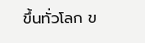ขึ้นทั่วโลก ข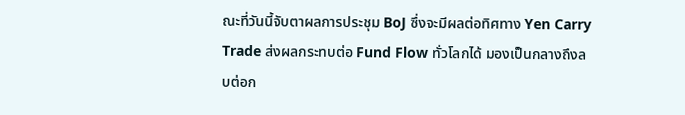ณะที่วันนี้จับตาผลการประชุม BoJ ซึ่งจะมีผลต่อทิศทาง Yen Carry Trade ส่งผลกระทบต่อ Fund Flow ทั่วโลกได้ มองเป็นกลางถึงลบต่อก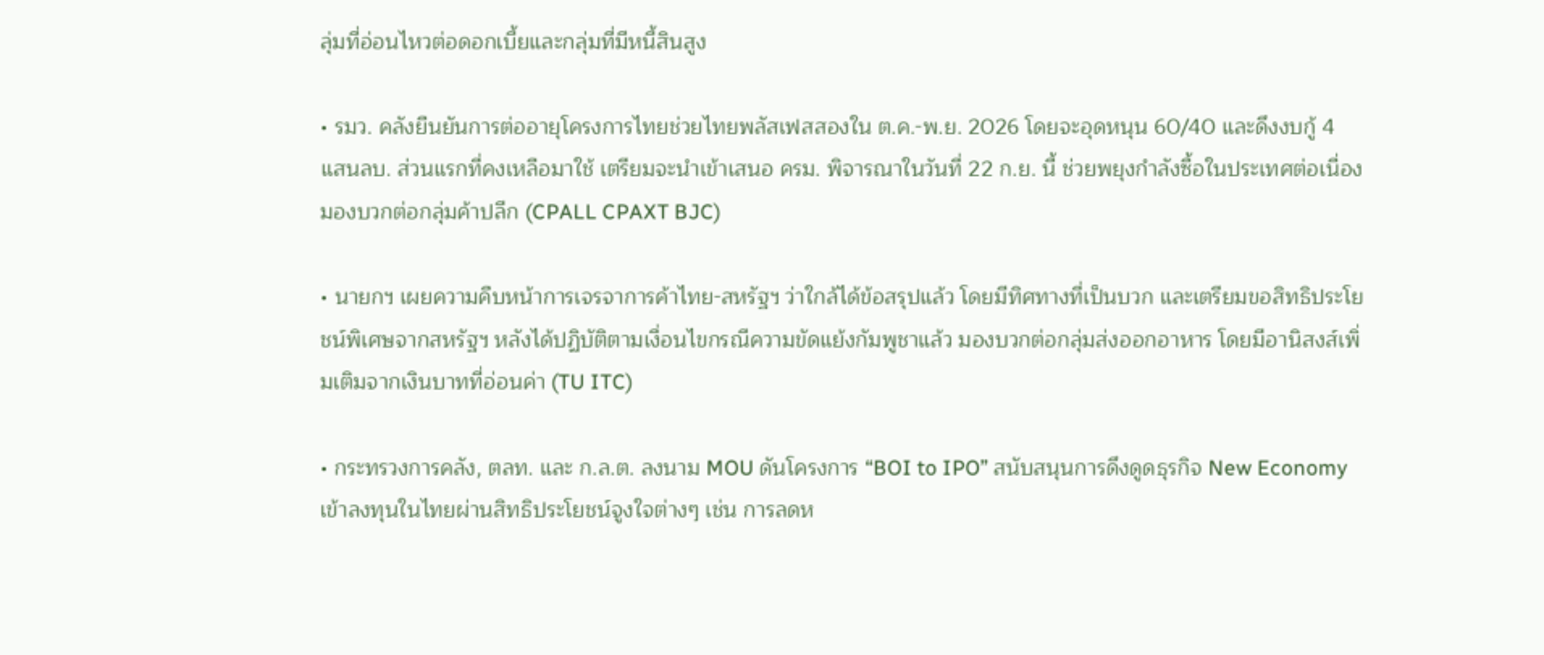ลุ่มที่อ่อนไหวต่อดอกเบี้ยและกลุ่มที่มีหนี้สินสูง

• รมว. คลังยืนยันการต่ออายุโครงการไทยช่วยไทยพลัสเฟสสองใน ต.ค.-พ.ย. 2026 โดยจะอุดหนุน 60/40 และดึงงบกู้ 4 แสนลบ. ส่วนแรกที่คงเหลือมาใช้ เตรียมจะนำเข้าเสนอ ครม. พิจารณาในวันที่ 22 ก.ย. นี้ ช่วยพยุงกำลังซื้อในประเทศต่อเนื่อง มองบวกต่อกลุ่มค้าปลีก (CPALL CPAXT BJC)

• นายกฯ เผยความคืบหน้าการเจรจาการค้าไทย-สหรัฐฯ ว่าใกล้ได้ข้อสรุปแล้ว โดยมีทิศทางที่เป็นบวก และเตรียมขอสิทธิประโยชน์พิเศษจากสหรัฐฯ หลังได้ปฏิบัติตามเงื่อนไขกรณีความขัดแย้งกัมพูชาแล้ว มองบวกต่อกลุ่มส่งออกอาหาร โดยมีอานิสงส์เพิ่มเติมจากเงินบาทที่อ่อนค่า (TU ITC)

• กระทรวงการคลัง, ตลท. และ ก.ล.ต. ลงนาม MOU ดันโครงการ “BOI to IPO” สนับสนุนการดึงดูดธุรกิจ New Economy เข้าลงทุนในไทยผ่านสิทธิประโยชน์จูงใจต่างๆ เช่น การลดห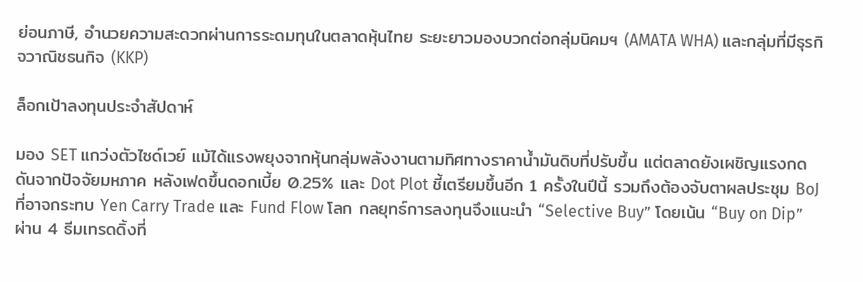ย่อนภาษี, อำนวยความสะดวกผ่านการระดมทุนในตลาดหุ้นไทย ระยะยาวมองบวกต่อกลุ่มนิคมฯ (AMATA WHA) และกลุ่มที่มีธุรกิจวาณิชธนกิจ (KKP)

ล็อกเป้าลงทุนประจำสัปดาห์

มอง SET แกว่งตัวไซด์เวย์ แม้ได้แรงพยุงจากหุ้นกลุ่มพลังงานตามทิศทางราคาน้ำมันดิบที่ปรับขึ้น แต่ตลาดยังเผชิญแรงกดดันจากปัจจัยมหภาค หลังเฟดขึ้นดอกเบี้ย 0.25% และ Dot Plot ชี้เตรียมขึ้นอีก 1 ครั้งในปีนี้ รวมถึงต้องจับตาผลประชุม BoJ ที่อาจกระทบ Yen Carry Trade และ Fund Flow โลก กลยุทธ์การลงทุนจึงแนะนำ “Selective Buy” โดยเน้น “Buy on Dip” ผ่าน 4 ธีมเทรดดิ้งที่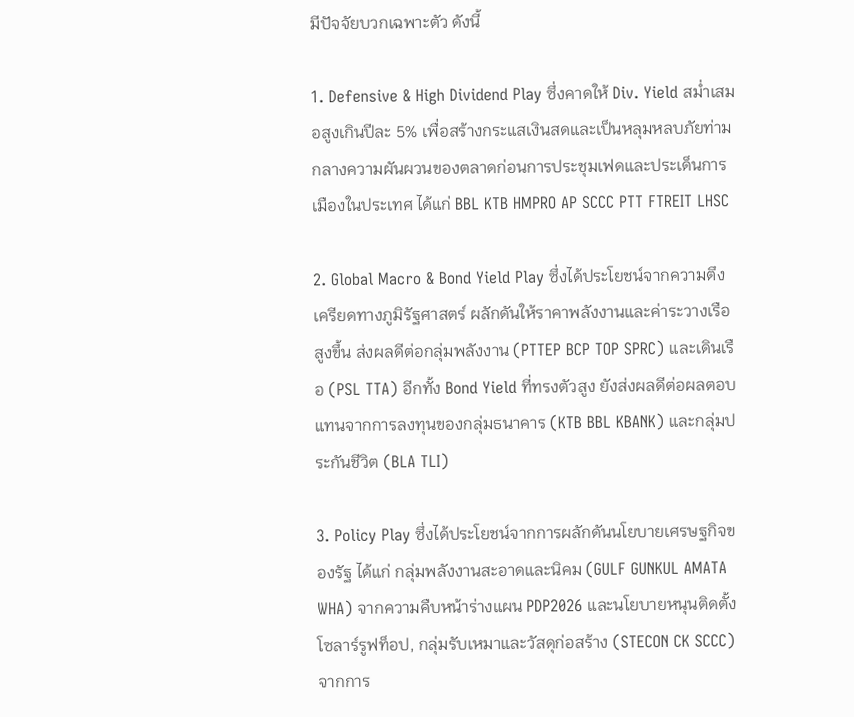มีปัจจัยบวกเฉพาะตัว ดังนี้

1. Defensive & High Dividend Play ซึ่งคาดให้ Div. Yield สม่ำเสมอสูงเกินปีละ 5% เพื่อสร้างกระแสเงินสดและเป็นหลุมหลบภัยท่ามกลางความผันผวนของตลาดก่อนการประชุมเฟดและประเด็นการเมืองในประเทศ ได้แก่ BBL KTB HMPRO AP SCCC PTT FTREIT LHSC

2. Global Macro & Bond Yield Play ซึ่งได้ประโยชน์จากความตึงเครียดทางภูมิรัฐศาสตร์ ผลักดันให้ราคาพลังงานและค่าระวางเรือสูงขึ้น ส่งผลดีต่อกลุ่มพลังงาน (PTTEP BCP TOP SPRC) และเดินเรือ (PSL TTA) อีกทั้ง Bond Yield ที่ทรงตัวสูง ยังส่งผลดีต่อผลตอบแทนจากการลงทุนของกลุ่มธนาคาร (KTB BBL KBANK) และกลุ่มประกันชีวิต (BLA TLI)

3. Policy Play ซึ่งได้ประโยชน์จากการผลักดันนโยบายเศรษฐกิจของรัฐ ได้แก่ กลุ่มพลังงานสะอาดและนิคม (GULF GUNKUL AMATA WHA) จากความคืบหน้าร่างแผน PDP2026 และนโยบายหนุนติดตั้งโซลาร์รูฟท็อป, กลุ่มรับเหมาและวัสดุก่อสร้าง (STECON CK SCCC) จากการ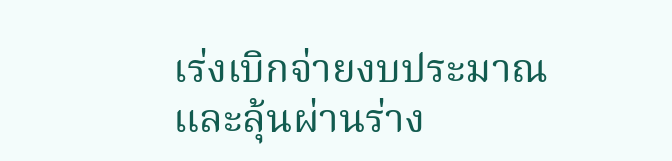เร่งเบิกจ่ายงบประมาณและลุ้นผ่านร่าง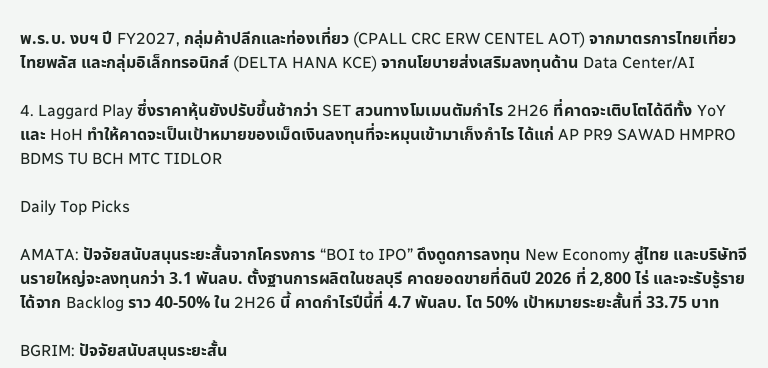พ.ร.บ. งบฯ ปี FY2027, กลุ่มค้าปลีกและท่องเที่ยว (CPALL CRC ERW CENTEL AOT) จากมาตรการไทยเที่ยวไทยพลัส และกลุ่มอิเล็กทรอนิกส์ (DELTA HANA KCE) จากนโยบายส่งเสริมลงทุนด้าน Data Center/AI

4. Laggard Play ซึ่งราคาหุ้นยังปรับขึ้นช้ากว่า SET สวนทางโมเมนตัมกำไร 2H26 ที่คาดจะเติบโตได้ดีทั้ง YoY และ HoH ทำให้คาดจะเป็นเป้าหมายของเม็ดเงินลงทุนที่จะหมุนเข้ามาเก็งกำไร ได้แก่ AP PR9 SAWAD HMPRO BDMS TU BCH MTC TIDLOR

Daily Top Picks

AMATA: ปัจจัยสนับสนุนระยะสั้นจากโครงการ “BOI to IPO” ดึงดูดการลงทุน New Economy สู่ไทย และบริษัทจีนรายใหญ่จะลงทุนกว่า 3.1 พันลบ. ตั้งฐานการผลิตในชลบุรี คาดยอดขายที่ดินปี 2026 ที่ 2,800 ไร่ และจะรับรู้รายได้จาก Backlog ราว 40-50% ใน 2H26 นี้ คาดกำไรปีนี้ที่ 4.7 พันลบ. โต 50% เป้าหมายระยะสั้นที่ 33.75 บาท

BGRIM: ปัจจัยสนับสนุนระยะสั้น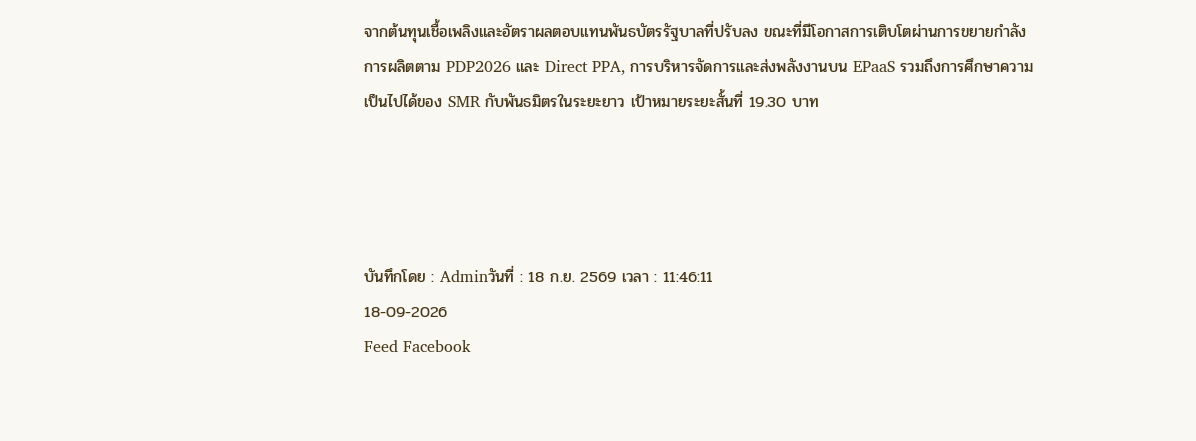จากต้นทุนเชื้อเพลิงและอัตราผลตอบแทนพันธบัตรรัฐบาลที่ปรับลง ขณะที่มีโอกาสการเติบโตผ่านการขยายกำลังการผลิตตาม PDP2026 และ Direct PPA, การบริหารจัดการและส่งพลังงานบน EPaaS รวมถึงการศึกษาความเป็นไปได้ของ SMR กับพันธมิตรในระยะยาว เป้าหมายระยะสั้นที่ 19.30 บาท




บันทึกโดย : Adminวันที่ : 18 ก.ย. 2569 เวลา : 11:46:11
18-09-2026
Feed Facebook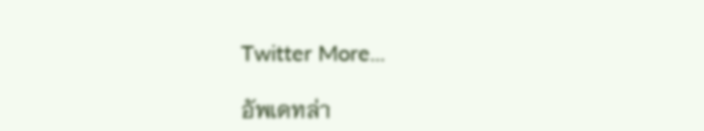Twitter More...

อัพเดทล่า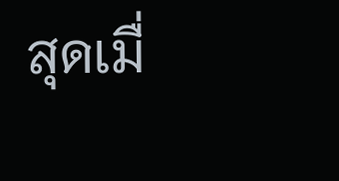สุดเมื่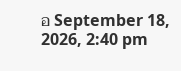อ September 18, 2026, 2:40 pm